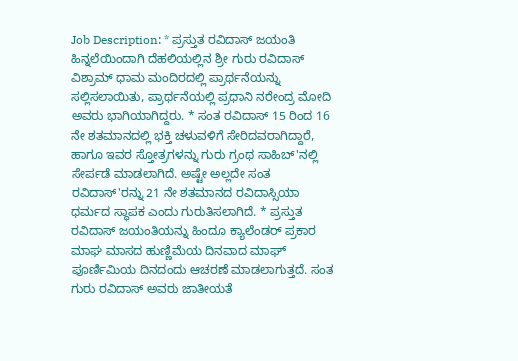Job Description: * ಪ್ರಸ್ತುತ ರವಿದಾಸ್ ಜಯಂತಿ ಹಿನ್ನಲೆಯಿಂದಾಗಿ ದೆಹಲಿಯಲ್ಲಿನ ಶ್ರೀ ಗುರು ರವಿದಾಸ್ ವಿಶ್ರಾಮ್ ಧಾಮ ಮಂದಿರದಲ್ಲಿ ಪ್ರಾರ್ಥನೆಯನ್ನು ಸಲ್ಲಿಸಲಾಯಿತು, ಪ್ರಾರ್ಥನೆಯಲ್ಲಿ ಪ್ರಧಾನಿ ನರೇಂದ್ರ ಮೋದಿ ಅವರು ಭಾಗಿಯಾಗಿದ್ದರು. * ಸಂತ ರವಿದಾಸ್ 15 ರಿಂದ 16 ನೇ ಶತಮಾನದಲ್ಲಿ ಭಕ್ತಿ ಚಳುವಳಿಗೆ ಸೇರಿದವರಾಗಿದ್ದಾರೆ, ಹಾಗೂ ಇವರ ಸ್ತೋತ್ರಗಳನ್ನು ಗುರು ಗ್ರಂಥ ಸಾಹಿಬ್'ನಲ್ಲಿ ಸೇರ್ಪಡೆ ಮಾಡಲಾಗಿದೆ. ಅಷ್ಟೇ ಅಲ್ಲದೇ ಸಂತ ರವಿದಾಸ್'ರನ್ನು 21 ನೇ ಶತಮಾನದ ರವಿದಾಸ್ಸಿಯಾ ಧರ್ಮದ ಸ್ಥಾಪಕ ಎಂದು ಗುರುತಿಸಲಾಗಿದೆ. * ಪ್ರಸ್ತುತ ರವಿದಾಸ್ ಜಯಂತಿಯನ್ನು ಹಿಂದೂ ಕ್ಯಾಲೆಂಡರ್ ಪ್ರಕಾರ ಮಾಘ ಮಾಸದ ಹುಣ್ಣಿಮೆಯ ದಿನವಾದ ಮಾಘ್ ಪೂರ್ಣಿಮಿಯ ದಿನದಂದು ಆಚರಣೆ ಮಾಡಲಾಗುತ್ತದೆ. ಸಂತ ಗುರು ರವಿದಾಸ್ ಅವರು ಜಾತೀಯತೆ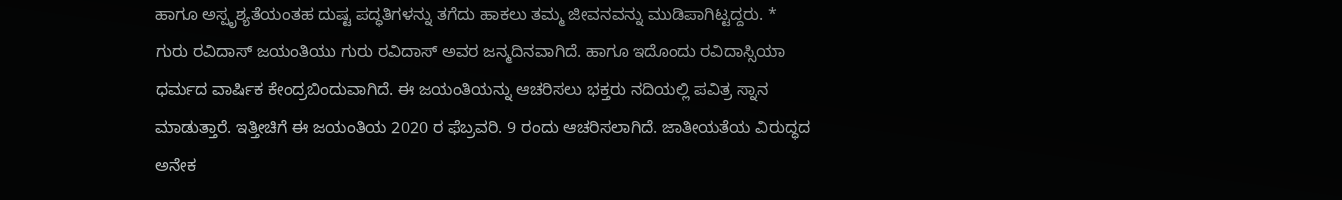ಹಾಗೂ ಅಸ್ಪೃಶ್ಯತೆಯಂತಹ ದುಷ್ಟ ಪದ್ಧತಿಗಳನ್ನು ತಗೆದು ಹಾಕಲು ತಮ್ಮ ಜೀವನವನ್ನು ಮುಡಿಪಾಗಿಟ್ಟದ್ದರು. * ಗುರು ರವಿದಾಸ್ ಜಯಂತಿಯು ಗುರು ರವಿದಾಸ್ ಅವರ ಜನ್ಮದಿನವಾಗಿದೆ. ಹಾಗೂ ಇದೊಂದು ರವಿದಾಸ್ಸಿಯಾ ಧರ್ಮದ ವಾರ್ಷಿಕ ಕೇಂದ್ರಬಿಂದುವಾಗಿದೆ. ಈ ಜಯಂತಿಯನ್ನು ಆಚರಿಸಲು ಭಕ್ತರು ನದಿಯಲ್ಲಿ ಪವಿತ್ರ ಸ್ನಾನ ಮಾಡುತ್ತಾರೆ. ಇತ್ತೀಚಿಗೆ ಈ ಜಯಂತಿಯ 2020 ರ ಫೆಬ್ರವರಿ. 9 ರಂದು ಆಚರಿಸಲಾಗಿದೆ. ಜಾತೀಯತೆಯ ವಿರುದ್ಧದ ಅನೇಕ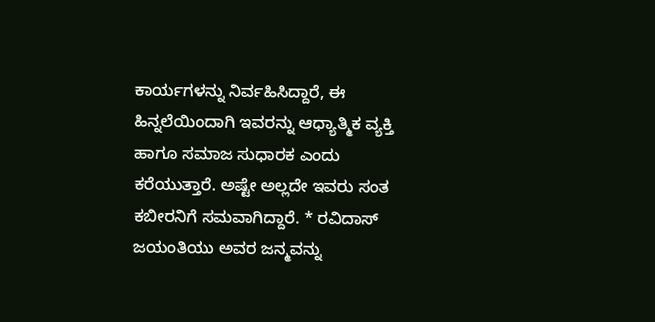ಕಾರ್ಯಗಳನ್ನು ನಿರ್ವಹಿಸಿದ್ದಾರೆ, ಈ ಹಿನ್ನಲೆಯಿಂದಾಗಿ ಇವರನ್ನು ಆಧ್ಯಾತ್ಮಿಕ ವ್ಯಕ್ತಿ ಹಾಗೂ ಸಮಾಜ ಸುಧಾರಕ ಎಂದು ಕರೆಯುತ್ತಾರೆ. ಅಷ್ಟೇ ಅಲ್ಲದೇ ಇವರು ಸಂತ ಕಬೀರನಿಗೆ ಸಮವಾಗಿದ್ದಾರೆ. * ರವಿದಾಸ್ ಜಯಂತಿಯು ಅವರ ಜನ್ಮವನ್ನು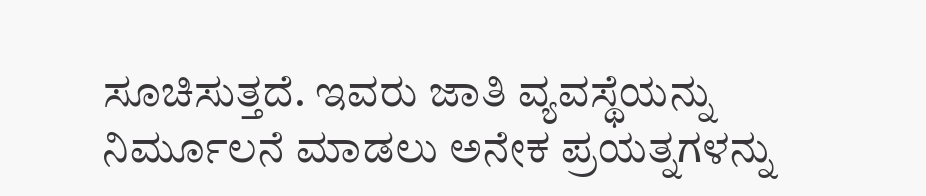ಸೂಚಿಸುತ್ತದೆ. ಇವರು ಜಾತಿ ವ್ಯವಸ್ಥೆಯನ್ನು ನಿರ್ಮೂಲನೆ ಮಾಡಲು ಅನೇಕ ಪ್ರಯತ್ನಗಳನ್ನು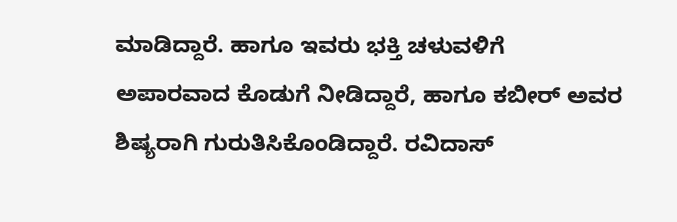ಮಾಡಿದ್ದಾರೆ. ಹಾಗೂ ಇವರು ಭಕ್ತಿ ಚಳುವಳಿಗೆ ಅಪಾರವಾದ ಕೊಡುಗೆ ನೀಡಿದ್ದಾರೆ, ಹಾಗೂ ಕಬೀರ್ ಅವರ ಶಿಷ್ಯರಾಗಿ ಗುರುತಿಸಿಕೊಂಡಿದ್ದಾರೆ. ರವಿದಾಸ್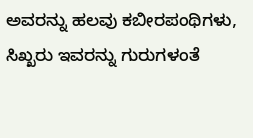ಅವರನ್ನು ಹಲವು ಕಬೀರಪಂಥಿಗಳು, ಸಿಖ್ಖರು ಇವರನ್ನು ಗುರುಗಳಂತೆ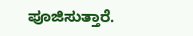ಪೂಜಿಸುತ್ತಾರೆ.